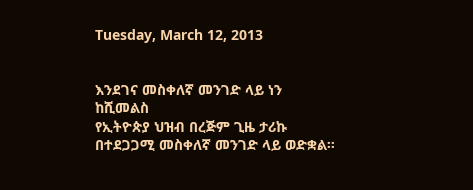Tuesday, March 12, 2013


እንደገና መስቀለኛ መንገድ ላይ ነን
ከሺመልስ
የኢትዮጵያ ህዝብ በረጅም ጊዜ ታሪኩ በተደጋጋሚ መስቀለኛ መንገድ ላይ ወድቋል።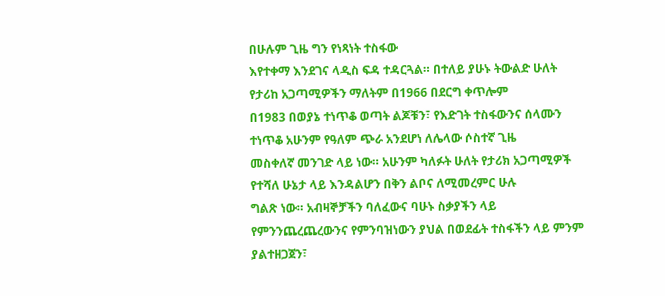በሁሉም ጊዜ ግን የነጻነት ተስፋው
እየተቀማ እንደገና ላዲስ ፍዳ ተዳርጓል። በተለይ ያሁኑ ትውልድ ሁለት የታሪከ አጋጣሚዎችን ማለትም በ1966 በደርግ ቀጥሎም
በ1983 በወያኔ ተነጥቆ ወጣት ልጆቹን፣ የእድገት ተስፋውንና ሰላሙን ተነጥቆ አሁንም የዓለም ጭራ አንደሆነ ለሌላው ሶስተኛ ጊዜ
መስቀለኛ መንገድ ላይ ነው። አሁንም ካለፉት ሁለት የታሪክ አጋጣሚዎች የተሻለ ሁኔታ ላይ እንዳልሆን በቅን ልቦና ለሚመረምር ሁሉ
ግልጽ ነው። አብዛኞቻችን ባለፈውና ባሁኑ ስቃያችን ላይ የምንንጨረጨረውንና የምንባዝነውን ያህል በወደፊት ተስፋችን ላይ ምንም
ያልተዘጋጀን፣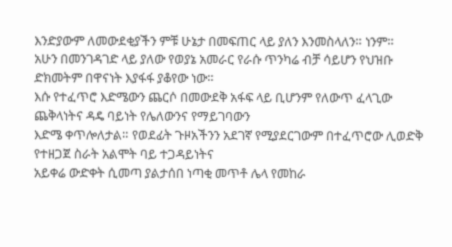እንድያውም ለመውደቂያችን ምቹ ሁኔታ በመፍጠር ላይ ያለን እንመስላለን። ነንም።
አሁን በመንገዳገድ ላይ ያለው የወያኔ አመራር የራሱ ጥንካሬ ብቻ ሳይሆን የህዝቡ ድክመትም በዋናነት እያፋፋ ያቆየው ነው።
እሱ የተፈጥሮ እድሜውን ጨርሶ በመውደቅ አፋፍ ላይ ቢሆንም የለውጥ ፈላጊው ጨቅላነትና ዳዴ ባይነት የሌለውንና የማይገባውን
እድሜ ቀጥሎለታል። የወደፊት ጉዞአችንን አደገኛ የሚያደርገውም በተፈጥሮው ሊወድቅ የተዘጋጀ ስራት አልሞት ባይ ተጋዳይነትና
አይቀሬ ውድቀት ሲመጣ ያልታሰበ ነጣቂ መጥቶ ሌላ የመከራ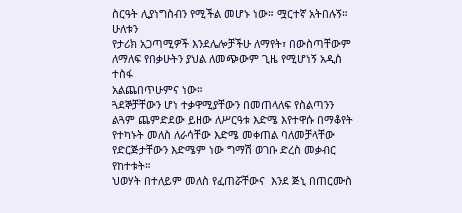ስርዓት ሊያነግስብን የሚችል መሆኑ ነው። ሟርተኛ አትበሉኝ። ሁለቱን
የታሪክ አጋጣሚዎች እንደሌሎቻችሁ ለማየት፣ በውስጣቸውም ለማለፍ የበቃሁትን ያህል ለመጭውም ጊዜ የሚሆነኝ አዲስ ተስፋ
አልጨበጥሁምና ነው።
ጓደኞቻቸውን ሆነ ተቃዋሚያቸውን በመጠላለፍ የስልጣንን ልጓም ጨምድደው ይዘው ለሥርዓቱ እድሜ እየተዋሱ በማቆየት
የተካኑት መለስ ለራሳቸው እድሜ መቀጠል ባለመቻላቸው የድርጅታቸውን እድሜም ነው ግማሽ ወገቡ ድረስ መቃብር የከተቱት።
ህወሃት በተለይም መለስ የፈጠሯቸውና  እንደ ጅኒ በጠርሙስ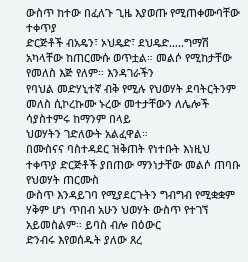ውስጥ ከተው በፈለጉ ጊዜ እያወጡ የሚጠቀሙባቸው ተቀጥያ
ድርጅቶች ብአዴን፣ ኦህዴድ፣ ደህዴድ…..ግማሽ አካላቸው ከጠርሙሱ ወጥቷል። መልሶ የሚከታቸው የመለስ እጅ የለም። እንዳገራችን
የባህል መድሃኒተኛ ብቅ የሚሉ የህወሃት ደባትርትንም መለስ ሲኮረኩሙ ኑረው መተታቸውን ለሌሎች ሳያስተምሩ ከማንም በላይ
ህወሃትን ገድለውት አልፈዋል።
በሙስናና ባስተዳደር ዝቅጠት የነተቡት እነዚህ ተቀጥያ ድርጅቶች ያበጠው ማንነታቸው መልሶ ጠባቡ የህወሃት ጠርሙስ
ውስጥ እንዳይገባ የሚያደርጉትን ግብግብ የሚቋቋም ሃቅም ሆነ ጥበብ አሁን ህወሃት ውስጥ የተገኘ አይመስልም። ይባስ ብሎ በዕውር
ድንብሩ እየወሰዱት ያለው ጸረ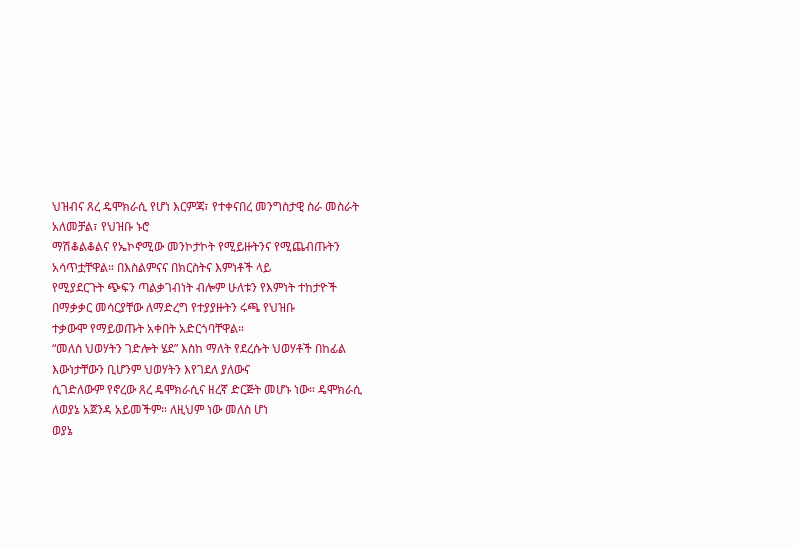ህዝብና ጸረ ዴሞክራሲ የሆነ እርምጃ፣ የተቀናበረ መንግስታዊ ስራ መስራት አለመቻል፣ የህዝቡ ኑሮ
ማሽቆልቆልና የኤኮኖሚው መንኮታኮት የሚይዙትንና የሚጨብጡትን አሳጥቷቸዋል። በእስልምናና በክርስትና እምነቶች ላይ
የሚያደርጉት ጭፍን ጣልቃገብነት ብሎም ሁለቱን የእምነት ተከታዮች በማቃቃር መሳርያቸው ለማድረግ የተያያዙትን ሩጫ የህዝቡ
ተቃውሞ የማይወጡት አቀበት አድርጎባቸዋል።
“መለስ ህወሃትን ገድሎት ሄደ” እስከ ማለት የደረሱት ህወሃቶች በከፊል እውነታቸውን ቢሆንም ህወሃትን እየገደለ ያለውና
ሲገድለውም የኖረው ጸረ ዴሞክራሲና ዘረኛ ድርጅት መሆኑ ነው። ዴሞክራሲ ለወያኔ አጀንዳ አይመችም። ለዚህም ነው መለስ ሆነ
ወያኔ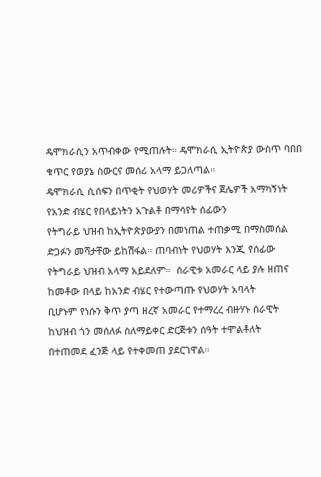ዴሞክራሲን አጥብቀው የሚጠሉት። ዴሞክራሲ ኢትዮጵያ ውስጥ ባበበ ቁጥር የወያኔ ስውርና መሰሪ አላማ ይጋለጣል።
ዴሞክራሲ ሲሰፍን በጥቂት የህወሃት መሪዎችና ጀሌዎች አማካኝነት የአንድ ብሄር የበላይነትን አጉልቶ በማሳየት ሰፊውን
የትግራይ ህዝብ ከኢትዮጵያውያን በመነጠል ተጠቃሚ በማስመሰል ድጋፉን መሻታቸው ይከሽፋል። ጠባብነት የህወሃት እንጂ የሰፊው
የትግራይ ህዝብ አላማ አይደለም።  ሰራዊቱ አመራር ላይ ያሉ ዘጠና ከመቶው በላይ ከአንድ ብሄር የተውጣጡ የህወሃት አባላት
ቢሆኑም የነሱን ቅጥ ያጣ ዘረኛ አመራር የተማረረ ብዙሃኑ ሰራዊት ከህዝብ ጎን መሰለፉ ስለማይቀር ድርጅቱን ሰዓት ተሞልቶለት
በተጠመደ ፈንጅ ላይ የተቀመጠ ያደርገዋል።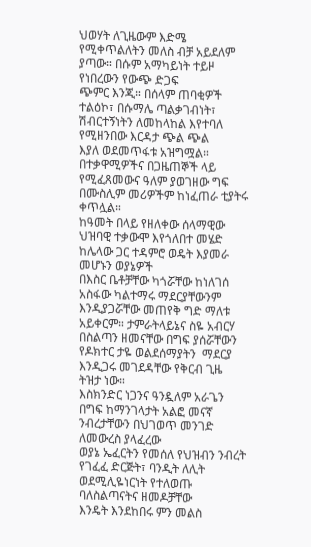ህወሃት ለጊዜውም እድሜ የሚቀጥልለትን መለስ ብቻ አይደለም ያጣው። በሱም አማካይነት ተይዞ የነበረውን የውጭ ድጋፍ
ጭምር እንጂ። በሰላም ጠባቂዎች ተልዕኮ፣ በሱማሌ ጣልቃገብነት፣ ሽብርተኝነትን ለመከላከል እየተባለ የሚዘንበው እርዳታ ጭል ጭል
እያለ ወደመጥፋቱ አዝግሟል።
በተቃዋሚዎችና በጋዜጠኞች ላይ የሚፈጸመውና ዓለም ያወገዘው ግፍ በሙስሊም መሪዎችም ከነፈጠራ ቲያትሩ ቀጥሏል።
ከዓመት በላይ የዘለቀው ሰላማዊው ህዝባዊ ተቃውሞ እየጎለበተ መሄድ ከሌላው ጋር ተዳምሮ ወዴት እያመራ መሆኑን ወያኔዎች
በእስር ቤቶቻቸው ካጎሯቸው ከነለገሰ አስፋው ካልተማሩ ማደርያቸውንም እንዲያጋሯቸው መጠየቅ ግድ ማለቱ አይቀርም። ታምራትላይኔና ስዬ አብርሃ በስልጣን ዘመናቸው በግፍ ያሰሯቸውን የዶክተር ታዬ ወልደሰማያትን  ማደርያ እንዲጋሩ መገደዳቸው የቅርብ ጊዜ
ትዝታ ነው።
እስክንድር ነጋንና ዓንዷለም አራጌን በግፍ ከማንገላታት አልፎ መናኛ ንብረታቸውን በህገወጥ መንገድ ለመውረስ ያላፈረው
ወያኔ ኤፈርትን የመሰለ የህዝብን ንብረት የገፈፈ ድርጅት፣ ባንዲት ለሊት ወደሚሊዬነርነት የተለወጡ ባለስልጣናትና ዘመዶቻቸው
እንዴት እንደከበሩ ምን መልስ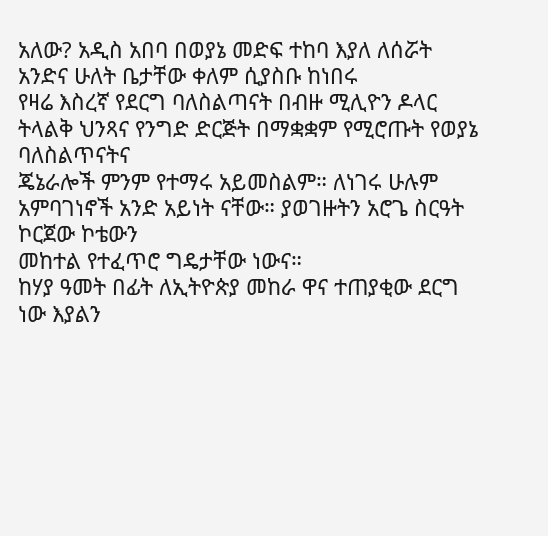አለው? አዲስ አበባ በወያኔ መድፍ ተከባ እያለ ለሰሯት አንድና ሁለት ቤታቸው ቀለም ሲያስቡ ከነበሩ
የዛሬ እስረኛ የደርግ ባለስልጣናት በብዙ ሚሊዮን ዶላር ትላልቅ ህንጻና የንግድ ድርጅት በማቋቋም የሚሮጡት የወያኔ ባለስልጥናትና
ጄኔራሎች ምንም የተማሩ አይመስልም። ለነገሩ ሁሉም አምባገነኖች አንድ አይነት ናቸው። ያወገዙትን አሮጌ ስርዓት ኮርጀው ኮቴውን
መከተል የተፈጥሮ ግዴታቸው ነውና።
ከሃያ ዓመት በፊት ለኢትዮጵያ መከራ ዋና ተጠያቂው ደርግ ነው እያልን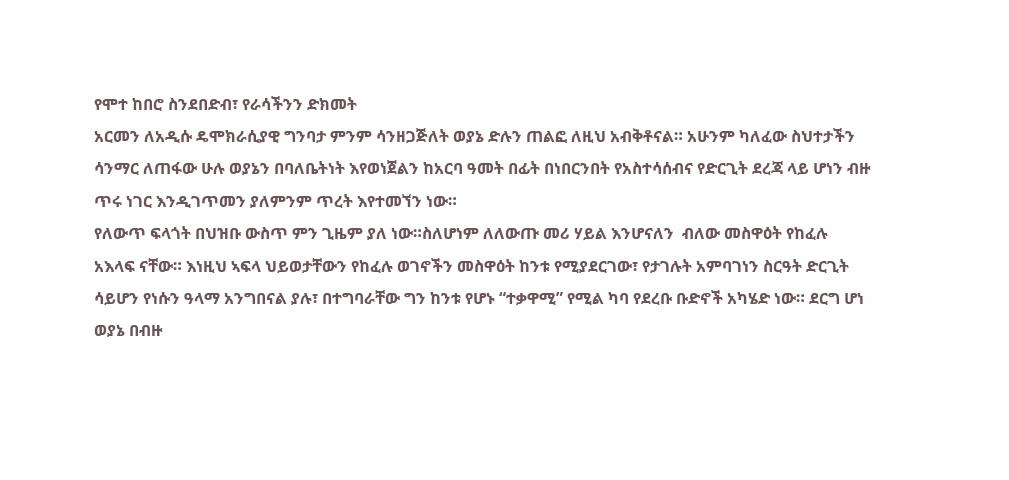የሞተ ከበሮ ስንደበድብ፣ የራሳችንን ድክመት
አርመን ለአዲሱ ዴሞክራሲያዊ ግንባታ ምንም ሳንዘጋጅለት ወያኔ ድሉን ጠልፎ ለዚህ አብቅቶናል። አሁንም ካለፈው ስህተታችን
ሳንማር ለጠፋው ሁሉ ወያኔን በባለቤትነት እየወነጀልን ከአርባ ዓመት በፊት በነበርንበት የአስተሳሰብና የድርጊት ደረጃ ላይ ሆነን ብዙ
ጥሩ ነገር እንዲገጥመን ያለምንም ጥረት እየተመኘን ነው።
የለውጥ ፍላጎት በህዝቡ ውስጥ ምን ጊዜም ያለ ነው።ስለሆነም ለለውጡ መሪ ሃይል እንሆናለን  ብለው መስዋዕት የከፈሉ
አእላፍ ናቸው። እነዚህ ኣፍላ ህይወታቸውን የከፈሉ ወገኖችን መስዋዕት ከንቱ የሚያደርገው፣ የታገሉት አምባገነን ስርዓት ድርጊት
ሳይሆን የነሱን ዓላማ አንግበናል ያሉ፣ በተግባራቸው ግን ከንቱ የሆኑ “ተቃዋሚ” የሚል ካባ የደረቡ ቡድኖች አካሄድ ነው። ደርግ ሆነ
ወያኔ በብዙ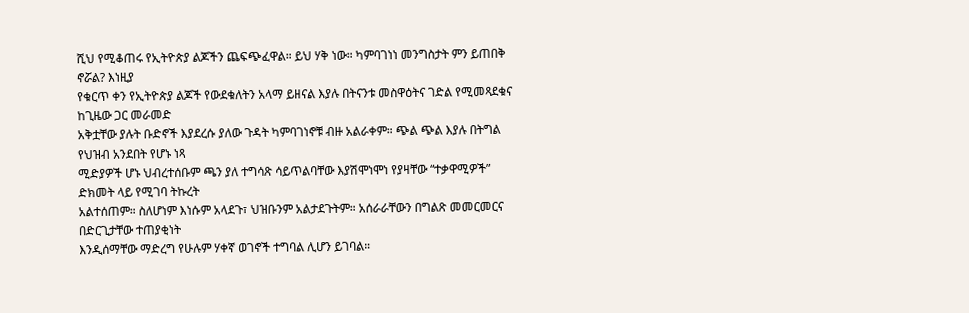ሺህ የሚቆጠሩ የኢትዮጵያ ልጆችን ጨፍጭፈዋል። ይህ ሃቅ ነው። ካምባገነነ መንግስታት ምን ይጠበቅ ኖሯል? እነዚያ
የቁርጥ ቀን የኢትዮጵያ ልጆች የውደቁለትን አላማ ይዘናል እያሉ በትናንቱ መስዋዕትና ገድል የሚመጻደቁና ከጊዜው ጋር መራመድ
አቅቷቸው ያሉት ቡድኖች እያደረሱ ያለው ጉዳት ካምባገነኖቹ ብዙ አልራቀም። ጭል ጭል እያሉ በትግል የህዝብ አንደበት የሆኑ ነጻ
ሚድያዎች ሆኑ ህብረተሰቡም ጫን ያለ ተግሳጽ ሳይጥልባቸው እያሽሞነሞነ የያዛቸው “ተቃዋሚዎች” ድክመት ላይ የሚገባ ትኩረት
አልተሰጠም። ስለሆነም እነሱም አላደጉ፣ ህዝቡንም አልታደጉትም። አሰራራቸውን በግልጽ መመርመርና በድርጊታቸው ተጠያቂነት
እንዲሰማቸው ማድረግ የሁሉም ሃቀኛ ወገኖች ተግባል ሊሆን ይገባል።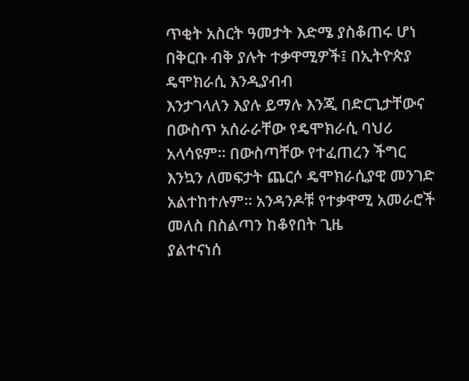ጥቂት አስርት ዓመታት እድሜ ያስቆጠሩ ሆነ በቅርቡ ብቅ ያሉት ተቃዋሚዎች፤ በኢትዮጵያ ዴሞክራሲ እንዲያብብ
እንታገላለን እያሉ ይማሉ እንጂ በድርጊታቸውና በውስጥ አሰራራቸው የዴሞክራሲ ባህሪ አላሳዩም። በውስጣቸው የተፈጠረን ችግር
እንኳን ለመፍታት ጨርሶ ዴሞክራሲያዊ መንገድ አልተከተሉም። አንዳንዶቹ የተቃዋሚ አመራሮች መለስ በስልጣን ከቆየበት ጊዜ
ያልተናነሰ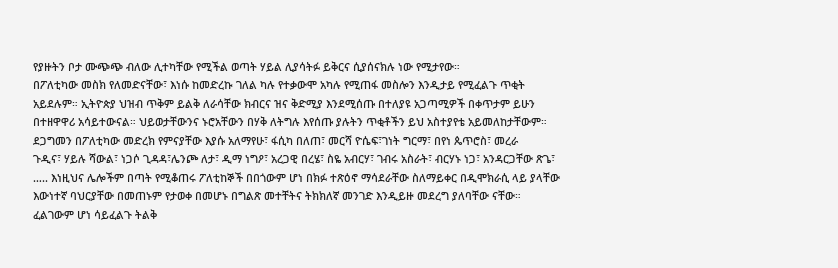የያዙትን ቦታ ሙጭጭ ብለው ሊተካቸው የሚችል ወጣት ሃይል ሊያሳትፉ ይቅርና ሲያሰናክሉ ነው የሚታየው።
በፖለቲካው መስክ የለመድናቸው፣ እነሱ ከመድረኩ ገለል ካሉ የተቃውሞ አካሉ የሚጠፋ መስሎን እንዲታይ የሚፈልጉ ጥቂት
አይደሉም። ኢትዮጵያ ህዝብ ጥቅም ይልቅ ለራሳቸው ክብርና ዝና ቅድሚያ እንደሚሰጡ በተለያዩ አጋጣሚዎች በቀጥታም ይሁን
በተዘዋዋሪ አሳይተውናል። ህይወታቸውንና ኑሮአቸውን በሃቅ ለትግሉ እየሰጡ ያሉትን ጥቂቶችን ይህ አስተያየቴ አይመለከታቸውም።
ደጋግመን በፖለቲካው መድረክ የምናያቸው እያሱ አለማየሁ፣ ፋሲካ በለጠ፣ መርሻ ዮሴፍ፣ገነት ግርማ፣ በየነ ጴጥሮስ፣ መረራ
ጉዲና፣ ሃይሉ ሻውል፣ ነጋሶ ጊዳዳ፣ሌንጮ ለታ፣ ዲማ ነግዖ፣ አረጋዊ በረሄ፣ ስዬ አብርሃ፣ ገብሩ አስራት፣ ብርሃኑ ነጋ፣ አንዳርጋቸው ጽጌ፣
….. እነዚህና ሌሎችም በጣት የሚቆጠሩ ፖለቲከኞች በበጎውም ሆነ በክፉ ተጽዕኖ ማሳደራቸው ስለማይቀር በዲሞክራሲ ላይ ያላቸው
እውነተኛ ባህርያቸው በመጠኑም የታወቀ በመሆኑ በግልጽ መተቸትና ትክክለኛ መንገድ እንዲይዙ መደረግ ያለባቸው ናቸው።
ፈልገውም ሆነ ሳይፈልጉ ትልቅ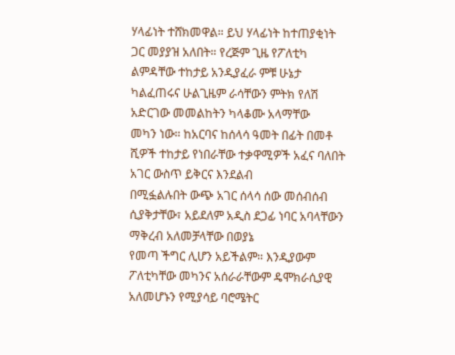ሃላፊነት ተሸክመዋል። ይህ ሃላፊነት ከተጠያቂነት ጋር መያያዝ አለበት። የረጅም ጊዜ የፖለቲካ
ልምዳቸው ተከታይ አንዲያፈራ ምቹ ሁኔታ ካልፈጠሩና ሁልጊዜም ራሳቸውን ምትክ የለሽ አድርገው መመልከትን ካላቆሙ አላማቸው
መካን ነው። ከአርባና ከሰላሳ ዓመት በፊት በመቶ ሺዎች ተከታይ የነበራቸው ተቃዋሚዎች አፈና ባለበት አገር ውስጥ ይቅርና እንደልብ
በሚፏልሉበት ውጭ አገር ሰላሳ ሰው መሰብሰብ ሲያቅታቸው፣ አይደለም አዲስ ደጋፊ ነባር አባላቸውን ማቅረብ አለመቻላቸው በወያኔ
የመጣ ችግር ሊሆን አይችልም። እንዲያውም ፖለቲካቸው መካንና አሰራራቸውም ዴሞክራሲያዊ አለመሆኑን የሚያሳይ ባሮሜትር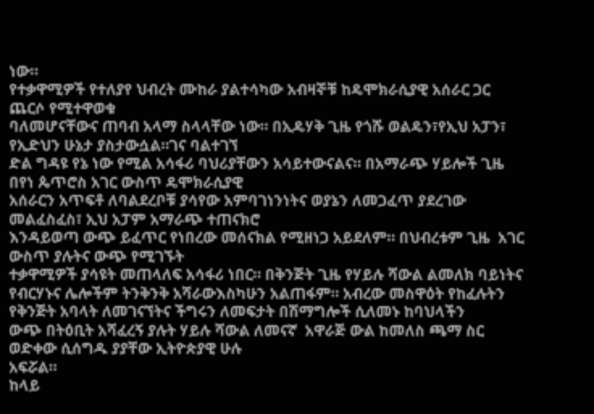ነው።
የተቃዋሚዎች የተለያየ ህብረት ሙከራ ያልተሳካው አብዛኞቹ ከዴሞክራሲያዊ አሰራር ጋር ጨርሶ የሚተዋወቁ
ባለመሆናቸውና ጠባብ አላማ ስላላቸው ነው። በኢዴሃቅ ጊዜ የጎሹ ወልዴን፣የኢህ አፓን፣ የኢድህን ሁኔታ ያስታውሷል።ገና ባልተገኘ
ድል ግዳዩ የኔ ነው የሚል አሳፋሪ ባህሪያቸውን አሳይተውናልና። በአማራጭ ሃይሎች ጊዜ በየነ ጴጥሮስ አገር ውስጥ ዴሞክራሲያዊ
አሰራርን አጥፍቶ ለባልደረቦቹ ያሳየው አምባገነንነትና ወያኔን ለመጋፈጥ ያደረገው መልፈስፈስ፣ ኢህ አፓም አማራጭ ተጠናክሮ
እንዳይወጣ ውጭ ይፈጥር የነበረው መሰናክል የሚዘነጋ አይደለም። በህብረቱም ጊዜ  አገር ውስጥ ያሉትና ውጭ የሚገኙት
ተቃዋሚዎች ያሳዩት መጠላለፍ አሳፋሪ ነበር። በቅንጅት ጊዜ የሃይሉ ሻውል ልመለክ ባይነትና የብርሃኑና ሌሎችም ትንቅንቅ አሻራውእስካሁን አልጠፋም። አብረው መስዋዕት የከፈሉትን የቅንጅት አባላት ለመገናኘትና ችግሩን ለመፍታት በሽማግሎች ሲለመኑ ከባህላችን
ውጭ በትዕቢት አሻፈረኝ ያሉት ሃይሉ ሻውል ለመናኛ  አዋራጅ ውል ከመለስ ጫማ ስር ወድቀው ሲሰግዱ ያያቸው ኢትዮጵያዊ ሁሉ
አፍሯል።
ከላይ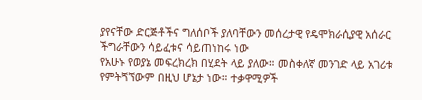ያየናቸው ድርጅቶችና ግለሰቦች ያለባቸውን መሰረታዊ የዴሞክራሲያዊ አሰራር ችግራቸውን ሳይፈቱና ሳይጠነከሩ ነው
የአሁኑ የወያኔ መፍረክረክ በሂደት ላይ ያለው። መስቀለኛ መንገድ ላይ አገሪቱ የምትጘኘውም በዚህ ሆኔታ ነው። ተቃዋሚዎች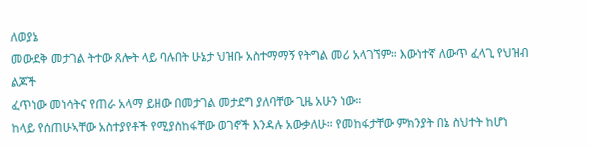ለወያኔ
መውደቅ መታገል ትተው ጸሎት ላይ ባሉበት ሁኔታ ህዝቡ አስተማማኝ የትግል መሪ አላገኘም። እውነተኛ ለውጥ ፈላጊ የህዝብ ልጆች
ፈጥነው መነሳትና የጠራ አላማ ይዘው በመታገል መታደግ ያለባቸው ጊዜ አሁን ነው።
ከላይ የሰጠሁኣቸው አስተያየቶች የሚያስከፋቸው ወገኖች እንዳሉ አውቃለሁ። የመከፋታቸው ምክንያት በኔ ስህተት ከሆነ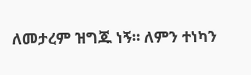ለመታረም ዝግጁ ነኝ። ለምን ተነካን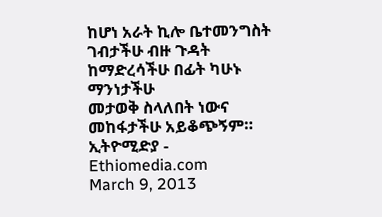ከሆነ አራት ኪሎ ቤተመንግስት ገብታችሁ ብዙ ጉዳት ከማድረሳችሁ በፊት ካሁኑ ማንነታችሁ
መታወቅ ስላለበት ነውና መከፋታችሁ አይቆጭኝም።
ኢትዮሚድያ - Ethiomedia.com
March 9, 2013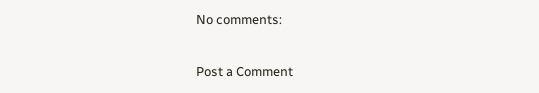No comments:

Post a Comment